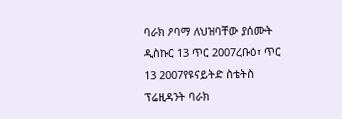ባራክ ዖባማ ለህዝባቸው ያሰሙት ዲስኩር 13 ጥር 2007ረቡዕ፣ ጥር 13 2007የዩናይትድ ስቴትስ ፕሬዚዳንት ባራክ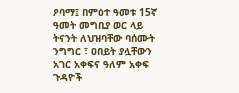ዖባማ፤ በምዕተ ዓመቱ 15ኛ ዓመት መግቢያ ወር ላይ ትናንት ለህዝባቸው ባሰሙት ንግግር ፣ ዐበይት ያሏቸውን አገር አቀፍና ዓለም አቀፍ ጉዳዮች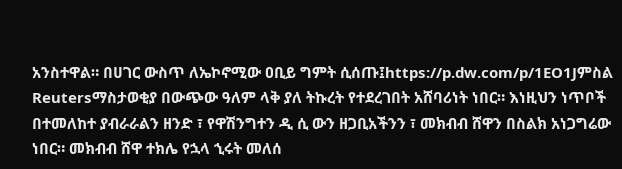አንስተዋል። በሀገር ውስጥ ለኤኮኖሚው ዐቢይ ግምት ሲሰጡ፤https://p.dw.com/p/1EO1Jምስል Reutersማስታወቂያ በውጭው ዓለም ላቅ ያለ ትኩረት የተደረገበት አሸባሪነት ነበር። እነዚህን ነጥቦች በተመለከተ ያብራራልን ዘንድ ፣ የዋሽንግተን ዲ ሲ ውን ዘጋቢአችንን ፣ መክብብ ሸዋን በስልክ አነጋግሬው ነበር። መክብብ ሸዋ ተክሌ የኋላ ኂሩት መለሰ